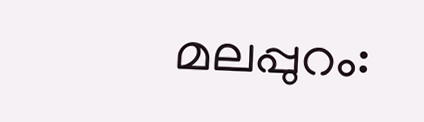മലപ്പുറം: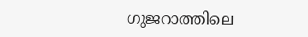ഗുജറാത്തിലെ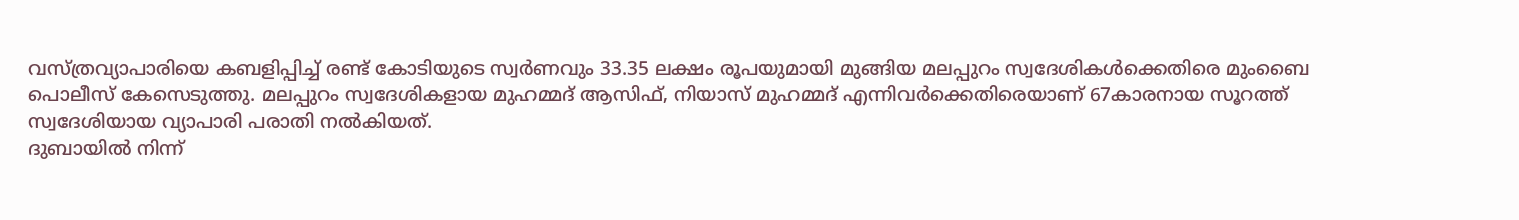വസ്ത്രവ്യാപാരിയെ കബളിപ്പിച്ച് രണ്ട് കോടിയുടെ സ്വർണവും 33.35 ലക്ഷം രൂപയുമായി മുങ്ങിയ മലപ്പുറം സ്വദേശികൾക്കെതിരെ മുംബൈ പൊലീസ് കേസെടുത്തു. മലപ്പുറം സ്വദേശികളായ മുഹമ്മദ് ആസിഫ്, നിയാസ് മുഹമ്മദ് എന്നിവർക്കെതിരെയാണ് 67കാരനായ സൂറത്ത് സ്വദേശിയായ വ്യാപാരി പരാതി നൽകിയത്.
ദുബായിൽ നിന്ന്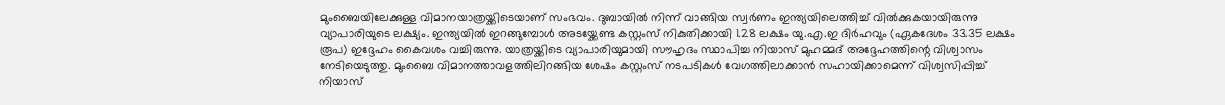മുംബൈയിലേക്കുള്ള വിമാനയാത്രയ്ക്കിടെയാണ് സംഭവം. ദുബായിൽ നിന്ന് വാങ്ങിയ സ്വർണം ഇന്ത്യയിലെത്തിച്ച് വിൽക്കുകയായിരുന്നു വ്യാപാരിയുടെ ലക്ഷ്യം. ഇന്ത്യയിൽ ഇറങ്ങുമ്പോൾ അടയ്ക്കേണ്ട കസ്റ്റംസ് നികുതിക്കായി 1.28 ലക്ഷം യു.എ.ഇ ദിർഹവും (ഏകദേശം 33.35 ലക്ഷം രൂപ) ഇദ്ദേഹം കൈവശം വച്ചിരുന്നു. യാത്രയ്ക്കിടെ വ്യാപാരിയുമായി സൗഹൃദം സ്ഥാപിച്ച നിയാസ് മുഹമ്മദ് അദ്ദേഹത്തിന്റെ വിശ്വാസം നേടിയെടുത്തു. മുംബൈ വിമാനത്താവളത്തിലിറങ്ങിയ ശേഷം കസ്റ്റംസ് നടപടികൾ വേഗത്തിലാക്കാൻ സഹായിക്കാമെന്ന് വിശ്വസിപ്പിച്ച് നിയാസ്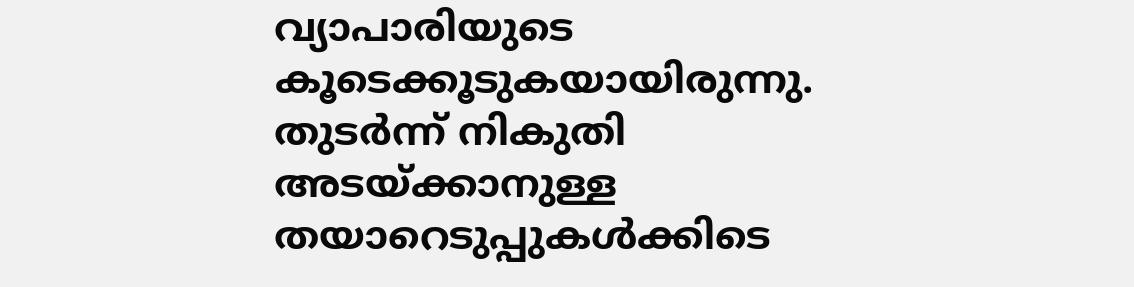വ്യാപാരിയുടെ കൂടെക്കൂടുകയായിരുന്നു. തുടർന്ന് നികുതി അടയ്ക്കാനുള്ള തയാറെടുപ്പുകൾക്കിടെ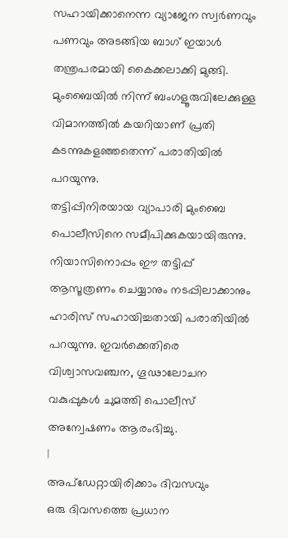സഹായിക്കാനെന്ന വ്യാജേന സ്വർണവും പണവും അടങ്ങിയ ബാഗ് ഇയാൾ തന്ത്രപരമായി കൈക്കലാക്കി മുങ്ങി. മുംബൈയിൽ നിന്ന് ബംഗളൂരുവിലേക്കുള്ള വിമാനത്തിൽ കയറിയാണ് പ്രതി കടന്നുകളഞ്ഞതെന്ന് പരാതിയിൽ പറയുന്നു.
തട്ടിപ്പിനിരയായ വ്യാപാരി മുംബൈ പൊലീസിനെ സമീപിക്കുകയായിരുന്നു. നിയാസിനൊപ്പം ഈ തട്ടിപ്പ് ആസൂത്രണം ചെയ്യാനും നടപ്പിലാക്കാനും ഹാരിസ് സഹായിച്ചതായി പരാതിയിൽ പറയുന്നു. ഇവർക്കെതിരെ വിശ്വാസവഞ്ചന, ഗൂഢാലോചന വകുപ്പുകൾ ചുമത്തി പൊലീസ് അന്വേഷണം ആരംഭിച്ചു.
|
അപ്ഡേറ്റായിരിക്കാം ദിവസവും
ഒരു ദിവസത്തെ പ്രധാന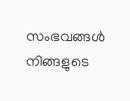സംഭവങ്ങൾ നിങ്ങളുടെ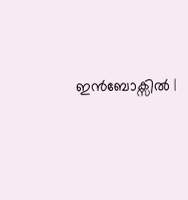ഇൻബോക്സിൽ |